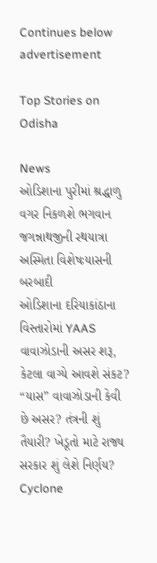Continues below advertisement

Top Stories on Odisha

News
ઓડિશાના પુરીમાં શ્રદ્ધાળુ વગર નિકળશે ભગવાન જગન્નાથજીની રથયાત્રા
અસ્મિતા વિશેષઃયાસની બરબાદી
ઓડિશાના દરિયાકાંઠાના વિસ્તારોમાં YAAS વાવાઝોડાની અસર શરૂ, કેટલા વાગ્યે આવશે સંકટ?
“યાસ” વાવાઝોડાની કેવી છે અસર? તંત્રની શું તૈયારી? ખેડૂતો માટે રાજ્ય સરકાર શું લેશે નિર્ણય?
Cyclone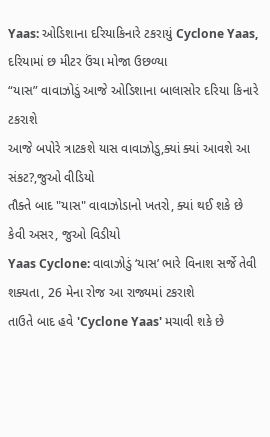Yaas: ઓડિશાના દરિયાકિનારે ટકરાયું Cyclone Yaas, દરિયામાં છ મીટર ઉંચા મોજા ઉછળ્યા
“યાસ” વાવાઝોડું આજે ઓડિશાના બાલાસોર દરિયા કિનારે ટકરાશે
આજે બપોરે ત્રાટકશે યાસ વાવાઝોડુ,ક્યાં ક્યાં આવશે આ સંકટ?,જુઓ વીડિયો
તૌક્તે બાદ "યાસ" વાવાઝોડાનો ખતરો, ક્યાં થઈ શકે છે કેવી અસર, જુઓ વિડીયો
Yaas Cyclone: વાવાઝોડું ‘યાસ’ ભારે વિનાશ સર્જે તેવી શક્યતા, 26 મેના રોજ આ રાજ્યમાં ટકરાશે
તાઉતે બાદ હવે 'Cyclone Yaas' મચાવી શકે છે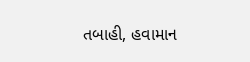તબાહી, હવામાન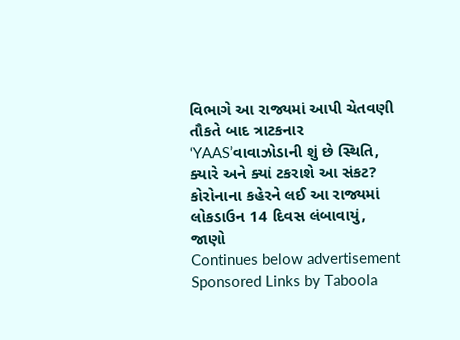વિભાગે આ રાજ્યમાં આપી ચેતવણી
તૌકતે બાદ ત્રાટકનાર ‘YAAS’વાવાઝોડાની શું છે સ્થિતિ, ક્યારે અને ક્યાં ટકરાશે આ સંકટ?
કોરોનાના કહેરને લઈ આ રાજ્યમાં લોકડાઉન 14 દિવસ લંબાવાયું, જાણો
Continues below advertisement
Sponsored Links by Taboola